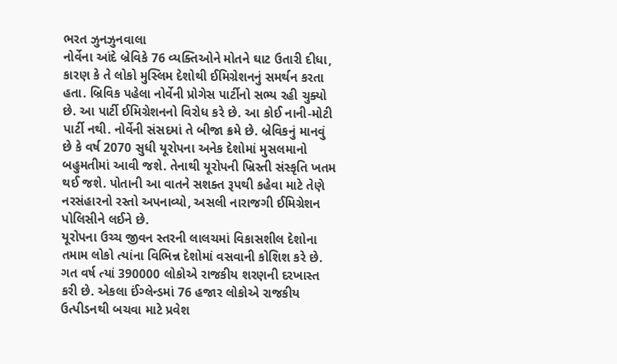ભરત ઝુનઝુનવાલા
નોર્વેના આંદે બ્રેવિકે 76 વ્યક્તિઓને મોતને ઘાટ ઉતારી દીધા, કારણ કે તે લોકો મુસ્લિમ દેશોથી ઈમિગ્રેશનનું સમર્થન કરતા હતા. બ્રિવિક પહેલા નોર્વેની પ્રોગેસ પાર્ટીનો સભ્ય રહી ચુક્યો છે. આ પાર્ટી ઈમિગ્રેશનનો વિરોધ કરે છે. આ કોઈ નાની-મોટી પાર્ટી નથી. નોર્વેની સંસદમાં તે બીજા ક્રમે છે. બ્રેવિકનું માનવું છે કે વર્ષ 2070 સુધી યૂરોપના અનેક દેશોમાં મુસલમાનો બહુમતીમાં આવી જશે. તેનાથી યૂરોપની ખ્રિસ્તી સંસ્કૃતિ ખતમ થઈ જશે. પોતાની આ વાતને સશક્ત રૂપથી કહેવા માટે તેણે નરસંહારનો રસ્તો અપનાવ્યો, અસલી નારાજગી ઈમિગ્રેશન પોલિસીને લઈને છે.
યૂરોપના ઉચ્ચ જીવન સ્તરની લાલચમાં વિકાસશીલ દેશોના તમામ લોકો ત્યાંના વિભિન્ન દેશોમાં વસવાની કોશિશ કરે છે. ગત વર્ષ ત્યાં 390000 લોકોએ રાજકીય શરણની દરખાસ્ત કરી છે. એકલા ઈંગ્લેન્ડમાં 76 હજાર લોકોએ રાજકીય ઉત્પીડનથી બચવા માટે પ્રવેશ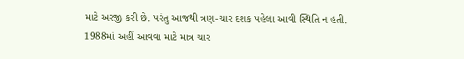માટે અરજી કરી છે. પરંતુ આજથી ત્રણ-ચાર દશક પહેલા આવી સ્થિતિ ન હતી. 1988માં અહીં આવવા માટે માત્ર ચાર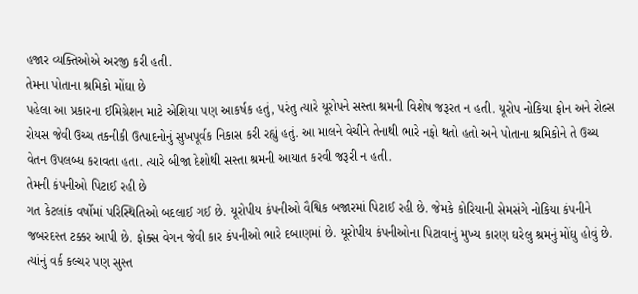હજાર વ્યક્તિઓએ અરજી કરી હતી.
તેમના પોતાના શ્રમિકો મોંઘા છે
પહેલા આ પ્રકારના ઈમિગ્રેશન માટે એશિયા પણ આકર્ષક હતું, પરંતુ ત્યારે યૂરોપને સસ્તા શ્રમની વિશેષ જરૂરત ન હતી. યૂરોપ નોકિયા ફોન અને રોલ્સ રોયસ જેવી ઉચ્ચ તકનીકી ઉત્પાદનોનું સુખપૂર્વક નિકાસ કરી રહ્યું હતું. આ માલને વેચીને તેનાથી ભારે નફો થતો હતો અને પોતાના શ્રમિકોને તે ઉચ્ચ વેતન ઉપલબ્ધ કરાવતા હતા. ત્યારે બીજા દેશોથી સસ્તા શ્રમની આયાત કરવી જરૂરી ન હતી.
તેમની કંપનીઓ પિટાઈ રહી છે
ગત કેટલાંક વર્ષોમાં પરિસ્થિતિઓ બદલાઈ ગઈ છે. યૂરોપીય કંપનીઓ વૈશ્વિક બજારમાં પિટાઈ રહી છે. જેમકે કોરિયાની સેમસંગે નોકિયા કંપનીને જબરદસ્ત ટક્કર આપી છે. ફોક્સ વેગન જેવી કાર કંપનીઓ ભારે દબાણમાં છે. યૂરોપીય કંપનીઓના પિટાવાનું મુખ્ય કારણ ઘરેલુ શ્રમનું મોંઘુ હોવું છે. ત્યાંનું વર્ક કલ્ચર પણ સુસ્ત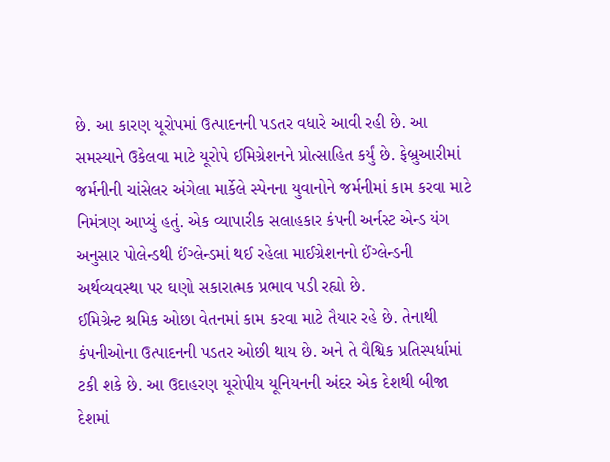છે. આ કારણ યૂરોપમાં ઉત્પાદનની પડતર વધારે આવી રહી છે. આ સમસ્યાને ઉકેલવા માટે યૂરોપે ઈમિગ્રેશનને પ્રોત્સાહિત કર્યું છે. ફેબ્રુઆરીમાં જર્મનીની ચાંસેલર અંગેલા માર્કેલે સ્પેનના યુવાનોને જર્મનીમાં કામ કરવા માટે નિમંત્રણ આપ્યું હતું. એક વ્યાપારીક સલાહકાર કંપની અર્નસ્ટ એન્ડ યંગ અનુસાર પોલેન્ડથી ઈંગ્લેન્ડમાં થઈ રહેલા માઈગ્રેશનનો ઈંગ્લેન્ડની અર્થવ્યવસ્થા પર ઘણો સકારાત્મક પ્રભાવ પડી રહ્યો છે.
ઈમિગ્રેન્ટ શ્રમિક ઓછા વેતનમાં કામ કરવા માટે તૈયાર રહે છે. તેનાથી કંપનીઓના ઉત્પાદનની પડતર ઓછી થાય છે. અને તે વૈશ્વિક પ્રતિસ્પર્ધામાં ટકી શકે છે. આ ઉદાહરણ યૂરોપીય યૂનિયનની અંદર એક દેશથી બીજા દેશમાં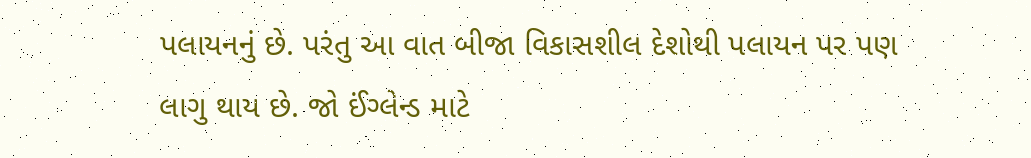પલાયનનું છે. પરંતુ આ વાત બીજા વિકાસશીલ દેશોથી પલાયન પર પણ લાગુ થાય છે. જો ઈંગ્લેન્ડ માટે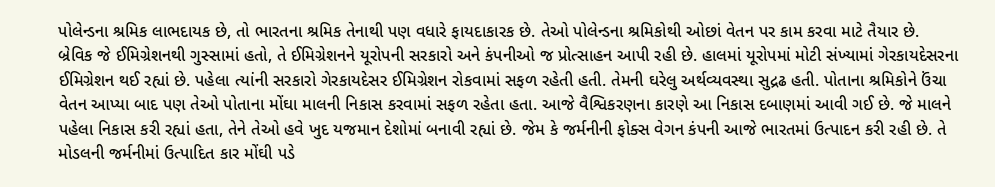પોલેન્ડના શ્રમિક લાભદાયક છે, તો ભારતના શ્રમિક તેનાથી પણ વધારે ફાયદાકારક છે. તેઓ પોલેન્ડના શ્રમિકોથી ઓછાં વેતન પર કામ કરવા માટે તૈયાર છે.
બ્રેવિક જે ઈમિગ્રેશનથી ગુસ્સામાં હતો, તે ઈમિગ્રેશનને યૂરોપની સરકારો અને કંપનીઓ જ પ્રોત્સાહન આપી રહી છે. હાલમાં યૂરોપમાં મોટી સંખ્યામાં ગેરકાયદેસરના ઈમિગ્રેશન થઈ રહ્યાં છે. પહેલા ત્યાંની સરકારો ગેરકાયદેસર ઈમિગ્રેશન રોકવામાં સફળ રહેતી હતી. તેમની ઘરેલુ અર્થવ્યવસ્થા સુદ્રઢ હતી. પોતાના શ્રમિકોને ઉંચા વેતન આપ્યા બાદ પણ તેઓ પોતાના મોંઘા માલની નિકાસ કરવામાં સફળ રહેતા હતા. આજે વૈશ્વિકરણના કારણે આ નિકાસ દબાણમાં આવી ગઈ છે. જે માલને પહેલા નિકાસ કરી રહ્યાં હતા, તેને તેઓ હવે ખુદ યજમાન દેશોમાં બનાવી રહ્યાં છે. જેમ કે જર્મનીની ફોક્સ વેગન કંપની આજે ભારતમાં ઉત્પાદન કરી રહી છે. તે મોડલની જર્મનીમાં ઉત્પાદિત કાર મોંઘી પડે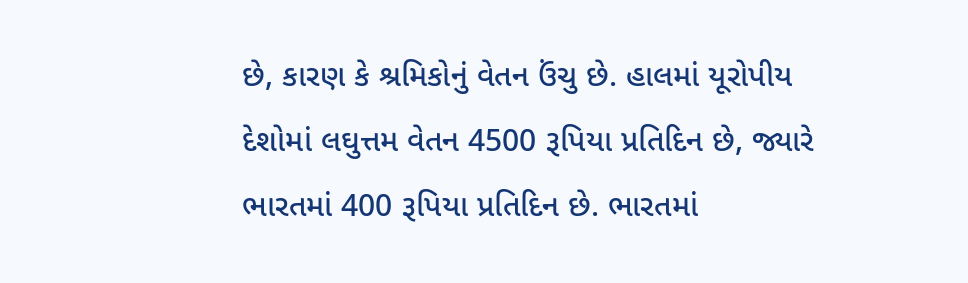છે, કારણ કે શ્રમિકોનું વેતન ઉંચુ છે. હાલમાં યૂરોપીય દેશોમાં લઘુત્તમ વેતન 4500 રૂપિયા પ્રતિદિન છે, જ્યારે ભારતમાં 400 રૂપિયા પ્રતિદિન છે. ભારતમાં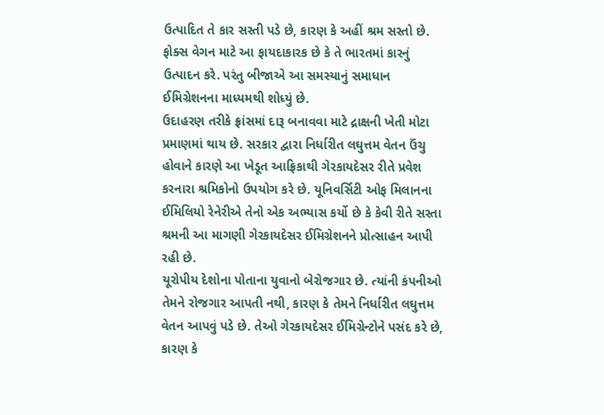ઉત્પાદિત તે કાર સસ્તી પડે છે, કારણ કે અહીં શ્રમ સસ્તો છે. ફોક્સ વેગન માટે આ ફાયદાકારક છે કે તે ભારતમાં કારનું ઉત્પાદન કરે. પરંતુ બીજાએ આ સમસ્યાનું સમાધાન ઈમિગ્રેશનના માધ્યમથી શોધ્યું છે.
ઉદાહરણ તરીકે ફ્રાંસમાં દારૂ બનાવવા માટે દ્રાક્ષની ખેતી મોટા પ્રમાણમાં થાય છે. સરકાર દ્વારા નિર્ધારીત લઘુત્તમ વેતન ઉંચુ હોવાને કારણે આ ખેડૂત આફ્રિકાથી ગેરકાયદેસર રીતે પ્રવેશ કરનારા શ્રમિકોનો ઉપયોગ કરે છે. યૂનિવર્સિટી ઓફ મિલાનના ઈમિલિયો રેનેરીએ તેનો એક અભ્યાસ કર્યો છે કે કેવી રીતે સસ્તા શ્રમની આ માગણી ગેરકાયદેસર ઈમિગ્રેશનને પ્રોત્સાહન આપી રહી છે.
યૂરોપીય દેશોના પોતાના યુવાનો બેરોજગાર છે. ત્યાંની કંપનીઓ તેમને રોજગાર આપતી નથી, કારણ કે તેમને નિર્ધારીત લઘુત્તમ વેતન આપવું પડે છે. તેઓ ગેરકાયદેસર ઈમિગ્રેન્ટોને પસંદ કરે છે, કારણ કે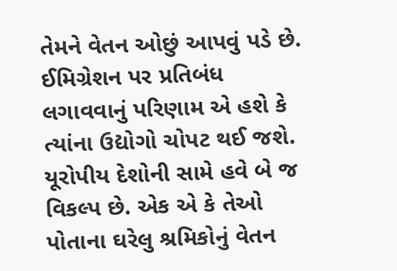તેમને વેતન ઓછું આપવું પડે છે. ઈમિગ્રેશન પર પ્રતિબંધ લગાવવાનું પરિણામ એ હશે કે ત્યાંના ઉદ્યોગો ચોપટ થઈ જશે.
યૂરોપીય દેશોની સામે હવે બે જ વિકલ્પ છે. એક એ કે તેઓ પોતાના ઘરેલુ શ્રમિકોનું વેતન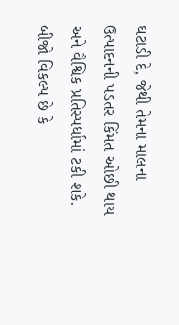ઘટાડી દે, જેથી તેમના માલના ઉત્પાદનની પડતર કિંમત ઓછી થાય અને વૈશ્વિક પ્રતિસ્પર્ધામાં ટકી શકે. બીજો વિકલ્પ છે કે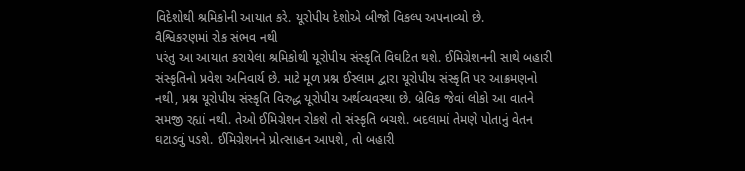વિદેશોથી શ્રમિકોની આયાત કરે. યૂરોપીય દેશોએ બીજો વિકલ્પ અપનાવ્યો છે.
વૈશ્વિકરણમાં રોક સંભવ નથી
પરંતુ આ આયાત કરાયેલા શ્રમિકોથી યૂરોપીય સંસ્કૃતિ વિઘટિત થશે. ઈમિગ્રેશનની સાથે બહારી સંસ્કૃતિનો પ્રવેશ અનિવાર્ય છે. માટે મૂળ પ્રશ્ન ઈસ્લામ દ્વારા યૂરોપીય સંસ્કૃતિ પર આક્રમણનો નથી, પ્રશ્ન યૂરોપીય સંસ્કૃતિ વિરુદ્ધ યૂરોપીય અર્થવ્યવસ્થા છે. બ્રેવિક જેવાં લોકો આ વાતને સમજી રહ્યાં નથી. તેઓ ઈમિગ્રેશન રોકશે તો સંસ્કૃતિ બચશે. બદલામાં તેમણે પોતાનું વેતન ઘટાડવું પડશે. ઈમિગ્રેશનને પ્રોત્સાહન આપશે, તો બહારી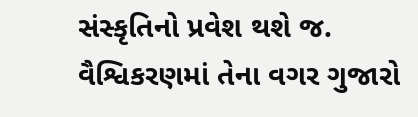સંસ્કૃતિનો પ્રવેશ થશે જ. વૈશ્વિકરણમાં તેના વગર ગુજારો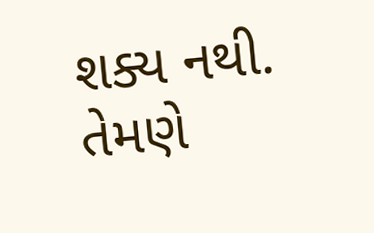શક્ય નથી. તેમણે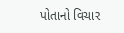પોતાનો વિચાર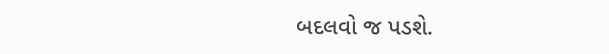બદલવો જ પડશે.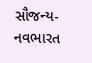સૌજન્ય- નવભારત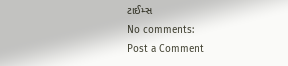ટાઈમ્સ
No comments:
Post a Comment